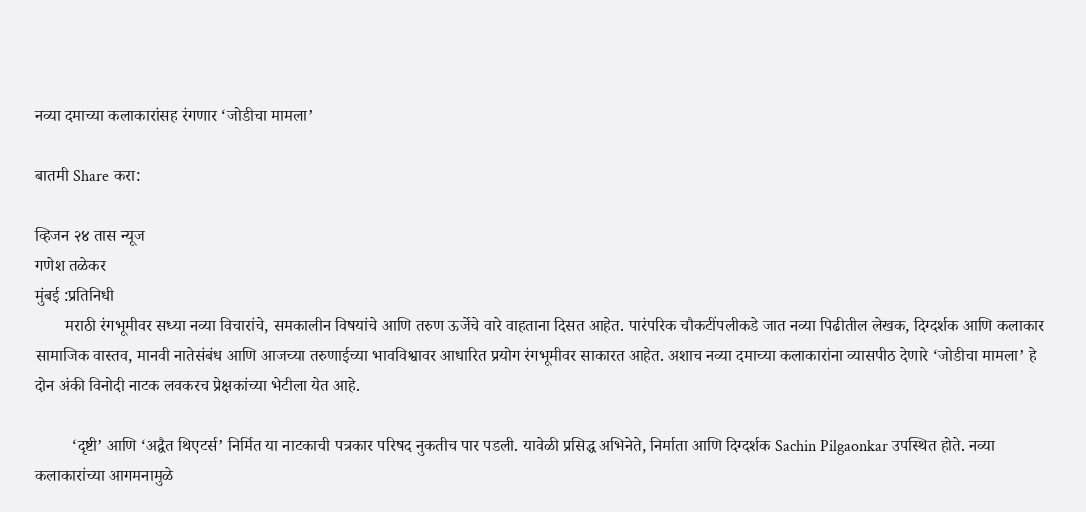नव्या दमाच्या कलाकारांसह रंगणार ‘जोडीचा मामला’

बातमी Share करा:

व्हिजन २४ तास न्यूज
गणेश तळेकर
मुंबई :प्रतिनिधी
       मराठी रंगभूमीवर सध्या नव्या विचारांचे, समकालीन विषयांचे आणि तरुण ऊर्जेचे वारे वाहताना दिसत आहेत. पारंपरिक चौकटींपलीकडे जात नव्या पिढीतील लेखक, दिग्दर्शक आणि कलाकार सामाजिक वास्तव, मानवी नातेसंबंध आणि आजच्या तरुणाईच्या भावविश्वावर आधारित प्रयोग रंगभूमीवर साकारत आहेत. अशाच नव्या दमाच्या कलाकारांना व्यासपीठ देणारे ‘जोडीचा मामला’ हे दोन अंकी विनोदी नाटक लवकरच प्रेक्षकांच्या भेटीला येत आहे.

         ‘दृष्टी’ आणि ‘अद्वैत थिएटर्स’ निर्मित या नाटकाची पत्रकार परिषद नुकतीच पार पडली. यावेळी प्रसिद्ध अभिनेते, निर्माता आणि दिग्दर्शक Sachin Pilgaonkar उपस्थित होते. नव्या कलाकारांच्या आगमनामुळे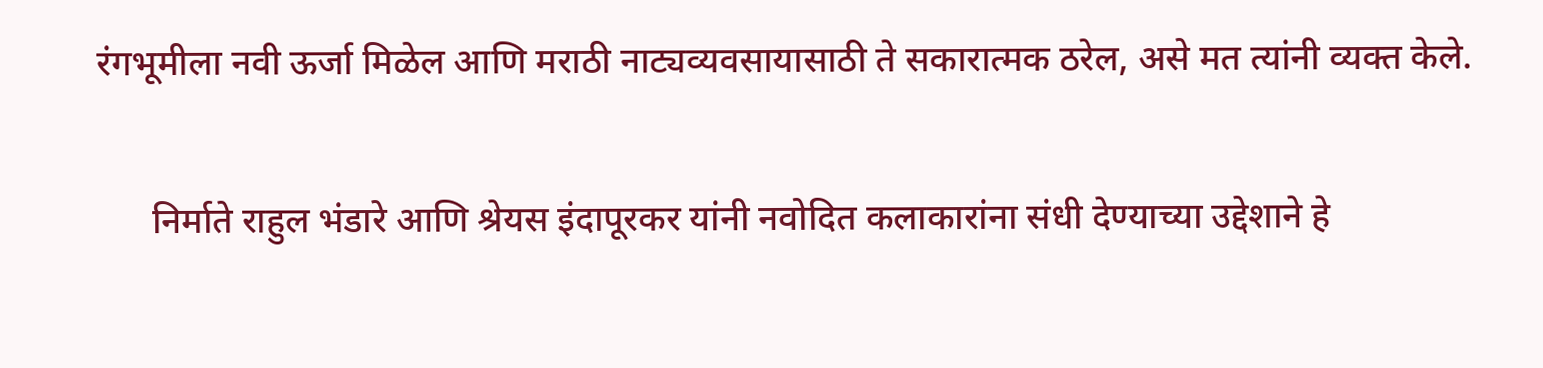रंगभूमीला नवी ऊर्जा मिळेल आणि मराठी नाट्यव्यवसायासाठी ते सकारात्मक ठरेल, असे मत त्यांनी व्यक्त केले.

      निर्माते राहुल भंडारे आणि श्रेयस इंदापूरकर यांनी नवोदित कलाकारांना संधी देण्याच्या उद्देशाने हे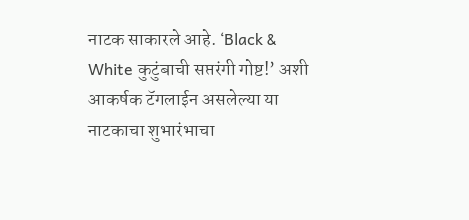नाटक साकारले आहे. ‘Black & White कुटुंबाची सप्तरंगी गोष्ट!’ अशी आकर्षक टॅगलाईन असलेल्या या नाटकाचा शुभारंभाचा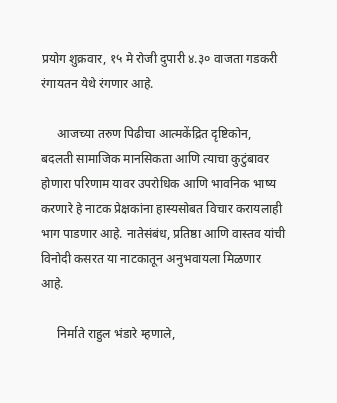प्रयोग शुक्रवार, १५ मे रोजी दुपारी ४.३० वाजता गडकरी रंगायतन येथे रंगणार आहे.

     आजच्या तरुण पिढीचा आत्मकेंद्रित दृष्टिकोन, बदलती सामाजिक मानसिकता आणि त्याचा कुटुंबावर होणारा परिणाम यावर उपरोधिक आणि भावनिक भाष्य करणारे हे नाटक प्रेक्षकांना हास्यसोबत विचार करायलाही भाग पाडणार आहे. नातेसंबंध, प्रतिष्ठा आणि वास्तव यांची विनोदी कसरत या नाटकातून अनुभवायला मिळणार आहे.

     निर्माते राहुल भंडारे म्हणाले,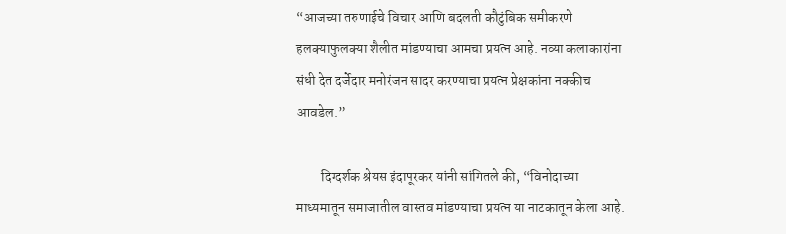“आजच्या तरुणाईचे विचार आणि बदलती कौटुंबिक समीकरणे हलक्याफुलक्या शैलीत मांडण्याचा आमचा प्रयत्न आहे. नव्या कलाकारांना संधी देत दर्जेदार मनोरंजन सादर करण्याचा प्रयत्न प्रेक्षकांना नक्कीच आवडेल.”

         दिग्दर्शक श्रेयस इंदापूरकर यांनी सांगितले की, “विनोदाच्या माध्यमातून समाजातील वास्तव मांडण्याचा प्रयत्न या नाटकातून केला आहे.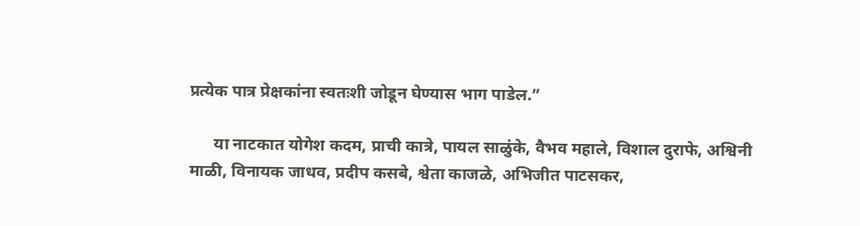प्रत्येक पात्र प्रेक्षकांना स्वतःशी जोडून घेण्यास भाग पाडेल.”

      या नाटकात योगेश कदम, प्राची कात्रे, पायल साळुंके, वैभव महाले, विशाल दुराफे, अश्विनी माळी, विनायक जाधव, प्रदीप कसबे, श्वेता काजळे, अभिजीत पाटसकर,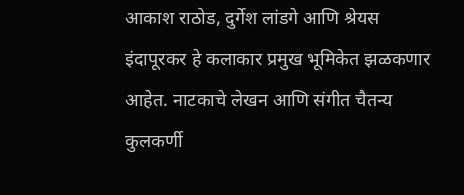आकाश राठोड, दुर्गेश लांडगे आणि श्रेयस इंदापूरकर हे कलाकार प्रमुख भूमिकेत झळकणार आहेत. नाटकाचे लेखन आणि संगीत चैतन्य कुलकर्णी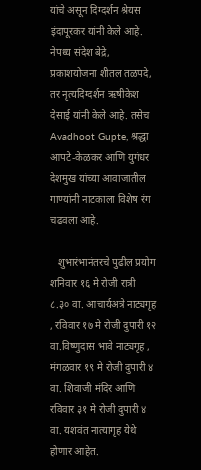यांचे असून दिग्दर्शन श्रेयस इंदापूरकर यांनी केले आहे. नेपथ्य संदेश बेद्रे, प्रकाशयोजना शीतल तळपदे, तर नृत्यदिग्दर्शन ऋषीकेश देसाई यांनी केले आहे. तसेच Avadhoot Gupte, श्रद्धा आपटे-केळकर आणि युगंधर देशमुख यांच्या आवाजातील गाण्यांनी नाटकाला विशेष रंग चढवला आहे.

   शुभारंभानंतरचे पुढील प्रयोग शनिवार १६ मे रोजी रात्री ८.३० वा. आचार्यअत्रे नाट्यगृह , रविवार १७ मे रोजी दुपारी १२ वा.विष्णुदास भावे नाट्यगृह , मंगळवार १९ मे रोजी दुपारी ४ वा. शिवाजी मंदिर आणि रविवार ३१ मे रोजी दुपारी ४ वा. यशवंत नात्यागृह येथे होणार आहेत.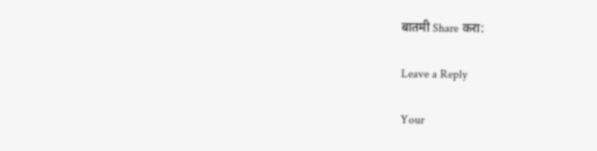बातमी Share करा:

Leave a Reply

Your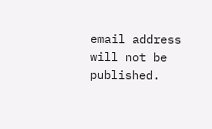email address will not be published.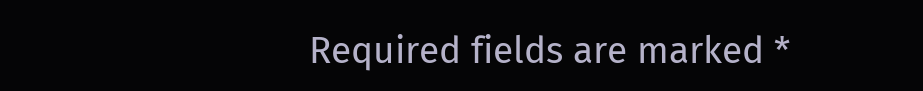Required fields are marked *